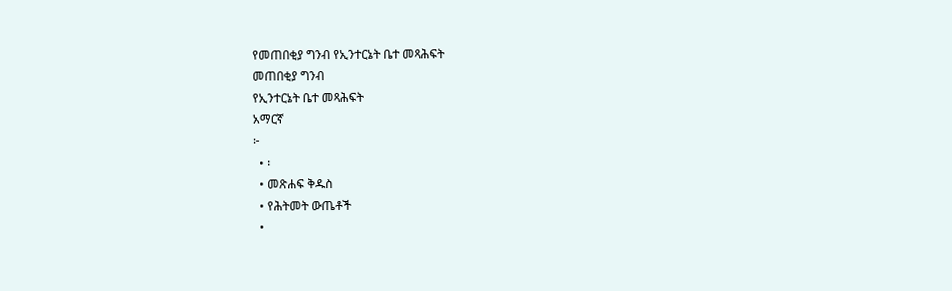የመጠበቂያ ግንብ የኢንተርኔት ቤተ መጻሕፍት
መጠበቂያ ግንብ
የኢንተርኔት ቤተ መጻሕፍት
አማርኛ
፦
  • ፡
  • መጽሐፍ ቅዱስ
  • የሕትመት ውጤቶች
  •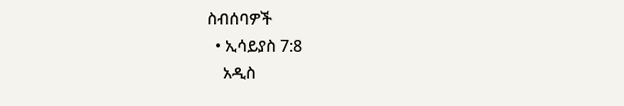ስብሰባዎች
  • ኢሳይያስ 7:8
    አዲስ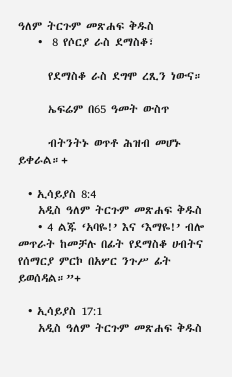ዓለም ትርጉም መጽሐፍ ቅዱስ
    •  8 የሶርያ ራስ ደማስቆ፣

      የደማስቆ ራስ ደግሞ ረጺን ነውና።

      ኤፍሬም በ65 ዓመት ውስጥ

      ብትንትኑ ወጥቶ ሕዝብ መሆኑ ይቀራል።+

  • ኢሳይያስ 8:4
    አዲስ ዓለም ትርጉም መጽሐፍ ቅዱስ
    • 4 ልጁ ‘አባዬ!’ እና ‘እማዬ!’ ብሎ መጥራት ከመቻሉ በፊት የደማስቆ ሀብትና የሰማርያ ምርኮ በአሦር ንጉሥ ፊት ይወሰዳል።”+

  • ኢሳይያስ 17:1
    አዲስ ዓለም ትርጉም መጽሐፍ ቅዱስ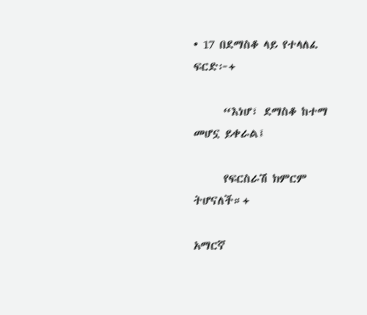• 17 በደማስቆ ላይ የተላለፈ ፍርድ፦+

      “እነሆ፣ ደማስቆ ከተማ መሆኗ ይቀራል፤

      የፍርስራሽ ክምርም ትሆናለች።+

አማርኛ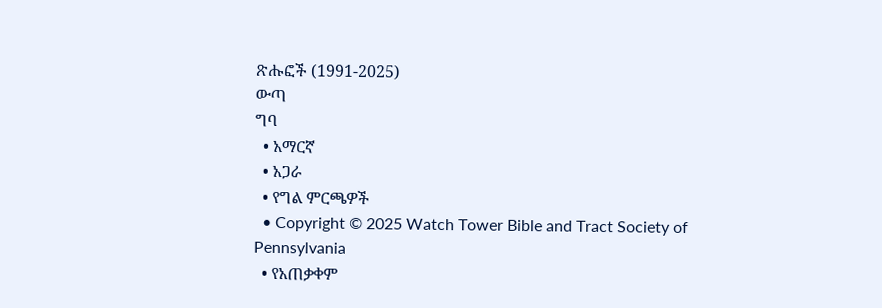ጽሑፎች (1991-2025)
ውጣ
ግባ
  • አማርኛ
  • አጋራ
  • የግል ምርጫዎች
  • Copyright © 2025 Watch Tower Bible and Tract Society of Pennsylvania
  • የአጠቃቀም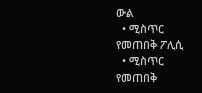ውል
  • ሚስጥር የመጠበቅ ፖሊሲ
  • ሚስጥር የመጠበቅ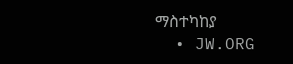ማስተካከያ
  • JW.ORG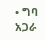• ግባ
አጋራ